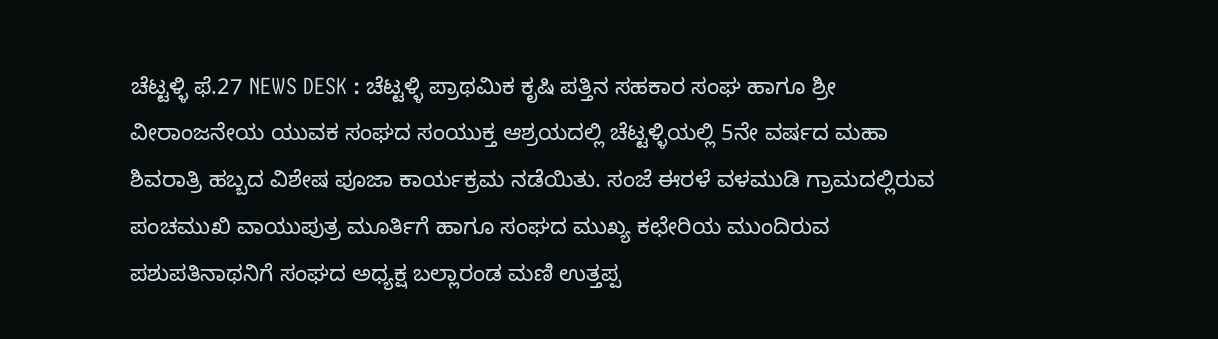ಚೆಟ್ಟಳ್ಳಿ ಫೆ.27 NEWS DESK : ಚೆಟ್ಟಳ್ಳಿ ಪ್ರಾಥಮಿಕ ಕೃಷಿ ಪತ್ತಿನ ಸಹಕಾರ ಸಂಘ ಹಾಗೂ ಶ್ರೀ ವೀರಾಂಜನೇಯ ಯುವಕ ಸಂಘದ ಸಂಯುಕ್ತ ಆಶ್ರಯದಲ್ಲಿ ಚೆಟ್ಟಳ್ಳಿಯಲ್ಲಿ 5ನೇ ವರ್ಷದ ಮಹಾ ಶಿವರಾತ್ರಿ ಹಬ್ಬದ ವಿಶೇಷ ಪೂಜಾ ಕಾರ್ಯಕ್ರಮ ನಡೆಯಿತು. ಸಂಜೆ ಈರಳೆ ವಳಮುಡಿ ಗ್ರಾಮದಲ್ಲಿರುವ ಪಂಚಮುಖಿ ವಾಯುಪುತ್ರ ಮೂರ್ತಿಗೆ ಹಾಗೂ ಸಂಘದ ಮುಖ್ಯ ಕಛೇರಿಯ ಮುಂದಿರುವ ಪಶುಪತಿನಾಥನಿಗೆ ಸಂಘದ ಅಧ್ಯಕ್ಷ ಬಲ್ಲಾರಂಡ ಮಣಿ ಉತ್ತಪ್ಪ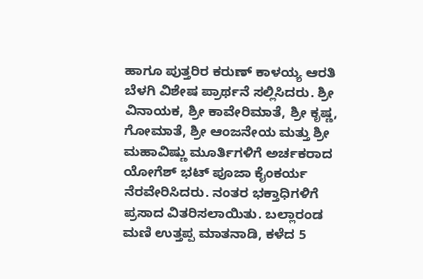ಹಾಗೂ ಪುತ್ತರಿರ ಕರುಣ್ ಕಾಳಯ್ಯ ಆರತಿ ಬೆಳಗಿ ವಿಶೇಷ ಪ್ರಾರ್ಥನೆ ಸಲ್ಲಿಸಿದರು. ಶ್ರೀ ವಿನಾಯಕ, ಶ್ರೀ ಕಾವೇರಿಮಾತೆ, ಶ್ರೀ ಕೃಷ್ಣ, ಗೋಮಾತೆ, ಶ್ರೀ ಆಂಜನೇಯ ಮತ್ತು ಶ್ರೀ ಮಹಾವಿಷ್ಣು ಮೂರ್ತಿಗಳಿಗೆ ಅರ್ಚಕರಾದ ಯೋಗೆಶ್ ಭಟ್ ಪೂಜಾ ಕೈಂಕರ್ಯ ನೆರವೇರಿಸಿದರು. ನಂತರ ಭಕ್ತಾಧಿಗಳಿಗೆ
ಪ್ರಸಾದ ವಿತರಿಸಲಾಯಿತು. ಬಲ್ಲಾರಂಡ ಮಣಿ ಉತ್ತಪ್ಪ ಮಾತನಾಡಿ, ಕಳೆದ 5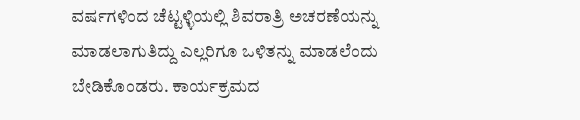ವರ್ಷಗಳಿಂದ ಚೆಟ್ಟಳ್ಳಿಯಲ್ಲಿ ಶಿವರಾತ್ರಿ ಅಚರಣೆಯನ್ನು ಮಾಡಲಾಗುತಿದ್ದು ಎಲ್ಲರಿಗೂ ಒಳಿತನ್ನು ಮಾಡಲೆಂದು ಬೇಡಿಕೊಂಡರು. ಕಾರ್ಯಕ್ರಮದ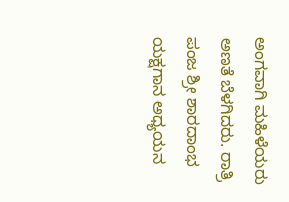ಅಂಗವಾಗಿ ಮಹಿಳೆಯರು ಅಣತೆ ಬೆಳಗಿದರು. ರಾತ್ರಿ ಪಂಜ ಶ್ರೀ ಶಾರದಾಂಭ ಯಕ್ಷಗಾನ ಅಧ್ಯಯನ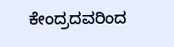ಕೇಂದ್ರದವರಿಂದ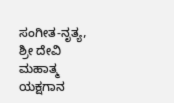ಸಂಗೀತ-ನೃತ್ಯ, ಶ್ರೀ ದೇವಿ ಮಹಾತ್ಮ ಯಕ್ಷಗಾನ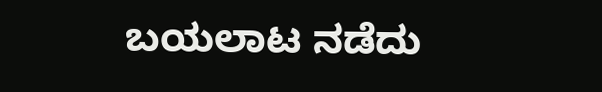ಬಯಲಾಟ ನಡೆದು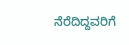ನೆರೆದಿದ್ದವರಿಗೆ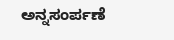ಅನ್ನಸಂರ್ಪಣೆ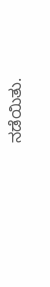ನಡೆಯಿತು.